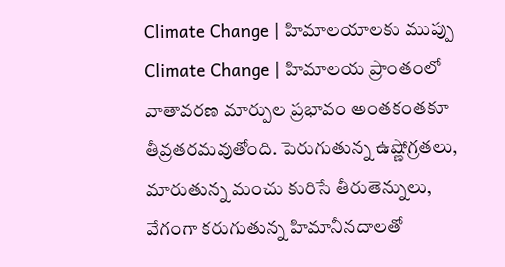Climate Change | హిమాలయాలకు ముప్పు
Climate Change | హిమాలయ ప్రాంతంలో వాతావరణ మార్పుల ప్రభావం అంతకంతకూ తీవ్రతరమవుతోంది. పెరుగుతున్న ఉష్ణోగ్రతలు, మారుతున్న మంచు కురిసే తీరుతెన్నులు, వేగంగా కరుగుతున్న హిమానీనదాలతో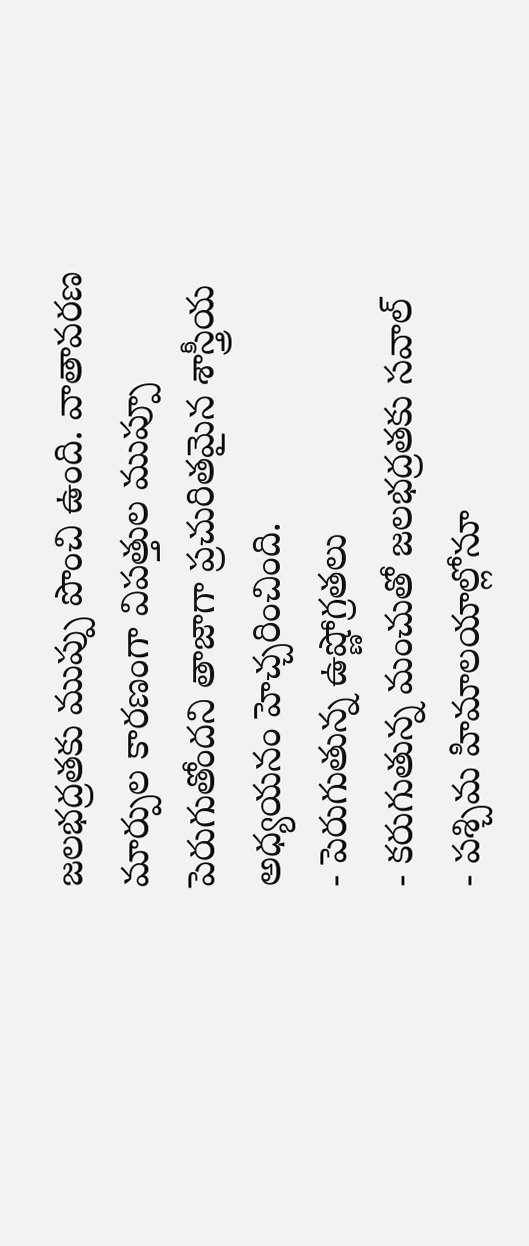జలభద్రతకు ముప్పు పొంచి ఉంది. వాతావరణ మార్పుల కారణంగా విపత్తుల ముప్పూ పెరుగుతోందని తాజాగా ప్రచురితమైన శాస్త్రీయ అధ్యయనం హెచ్చరించింది.
- పెరుగుతున్న ఉష్ణోగ్రతలు
- కరుగుతున్న మంచుతో జలభద్రతకు సవాల్
- పశ్చిమ హిమాలయాల్లోనూ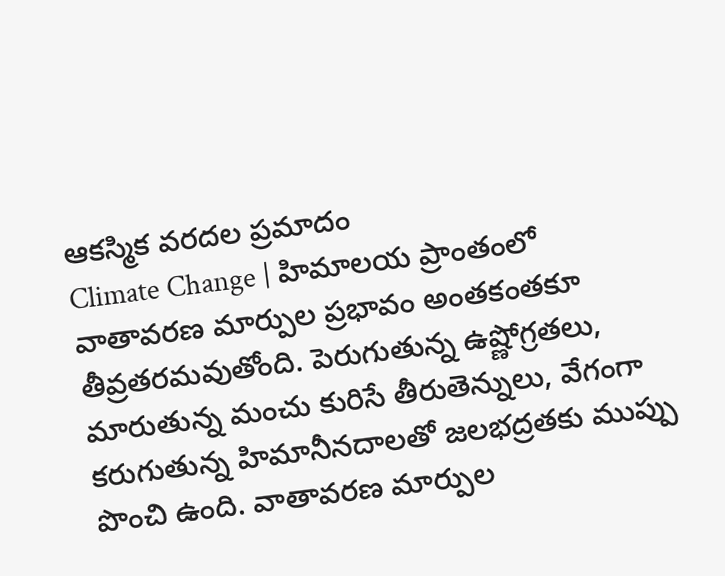ఆకస్మిక వరదల ప్రమాదం
Climate Change | హిమాలయ ప్రాంతంలో వాతావరణ మార్పుల ప్రభావం అంతకంతకూ తీవ్రతరమవుతోంది. పెరుగుతున్న ఉష్ణోగ్రతలు, మారుతున్న మంచు కురిసే తీరుతెన్నులు, వేగంగా కరుగుతున్న హిమానీనదాలతో జలభద్రతకు ముప్పు పొంచి ఉంది. వాతావరణ మార్పుల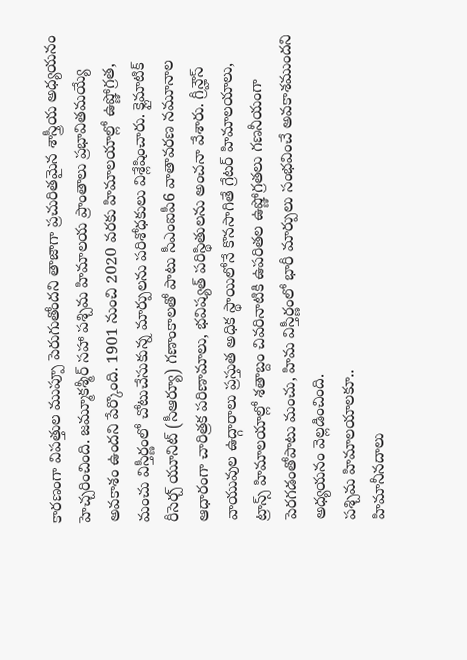కారణంగా విపత్తుల ముప్పూ పెరుగుతోందని తాజాగా ప్రచురితమైన శాస్త్రీయ అధ్యయనం హెచ్చరించింది. జమ్మూకశ్మీర్ సహా పశ్చిమ హిమాలయ ప్రాంతాలు ప్రభావితమయ్యే అవకాశం ఉందని పేర్కొంది. 1901 నుంచి 2020 వరకు హిమాలయాల్లో ఉష్ణోగ్రత, మంచు విస్తీర్ణంలో చోటుచేసుకున్న మార్పులను పరిశోధకులు విశ్లేషించారు. క్లైమాటిక్ రీసెర్చ్ యూనిట్ (సీఆర్యూ) గణాంకాలతో పాటు సీఎంఐపీ6 వాతావరణ నమూనాల ఆధారంగా చారిత్రక పరిణామాలు, భవిష్యత్ పరిస్థితులను అంచనా వేశారు. గ్రీన్హౌస్ వాయువుల ఉద్గారాలు ప్రస్తుత అధిక స్థాయిలోనే కొనసాగితే గ్రేటర్ హిమాలయాలు, ట్రాన్స్ హిమాలయాల్లో శతాబ్దం చివరినాటికి ఉపరితల ఉష్ణోగ్రతలు గణనీయంగా పెరగడంతోపాటు మంచు, హిమ విస్తీర్ణంలో భారీ మార్పులు సంభవించే అవకాశముందని అధ్యయనం వెల్లడించింది.
పశ్చిమ హిమాలయాలకూ..
హిమానీనదాలు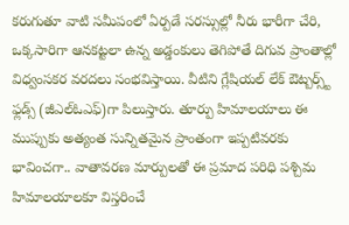కరుగుతూ వాటి సమీపంలో ఏర్పడే సరస్సుల్లో నీరు భారీగా చేరి, ఒక్కసారిగా ఆనకట్టలా ఉన్న అడ్డంకులు తెగిపోతే దిగువ ప్రాంతాల్లో విధ్వంసకర వరదలు సంభవిస్తాయి. వీటిని గ్లేషియల్ లేక్ ఔట్బర్స్ట్ ఫ్లడ్స్ (జీఎల్ఓఎఫ్)గా పిలుస్తారు. తూర్పు హిమాలయాలు ఈ ముప్పుకు అత్యంత సున్నితమైన ప్రాంతంగా ఇప్పటివరకు భావించగా.. వాతావరణ మార్పులతో ఈ ప్రమాద పరిధి పశ్చిమ హిమాలయాలకూ విస్తరించే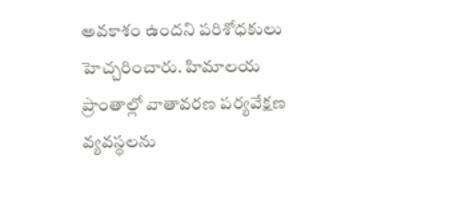అవకాశం ఉందని పరిశోధకులు హెచ్చరించారు. హిమాలయ ప్రాంతాల్లో వాతావరణ పర్యవేక్షణ వ్యవస్థలను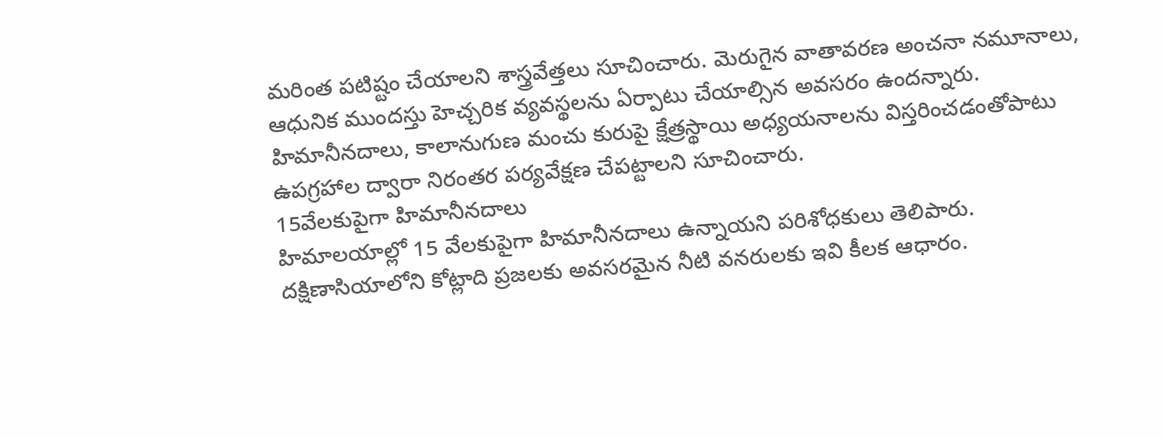మరింత పటిష్టం చేయాలని శాస్త్రవేత్తలు సూచించారు. మెరుగైన వాతావరణ అంచనా నమూనాలు, ఆధునిక ముందస్తు హెచ్చరిక వ్యవస్థలను ఏర్పాటు చేయాల్సిన అవసరం ఉందన్నారు. హిమానీనదాలు, కాలానుగుణ మంచు కురుపై క్షేత్రస్థాయి అధ్యయనాలను విస్తరించడంతోపాటు ఉపగ్రహాల ద్వారా నిరంతర పర్యవేక్షణ చేపట్టాలని సూచించారు.
15వేలకుపైగా హిమానీనదాలు
హిమాలయాల్లో 15 వేలకుపైగా హిమానీనదాలు ఉన్నాయని పరిశోధకులు తెలిపారు. దక్షిణాసియాలోని కోట్లాది ప్రజలకు అవసరమైన నీటి వనరులకు ఇవి కీలక ఆధారం.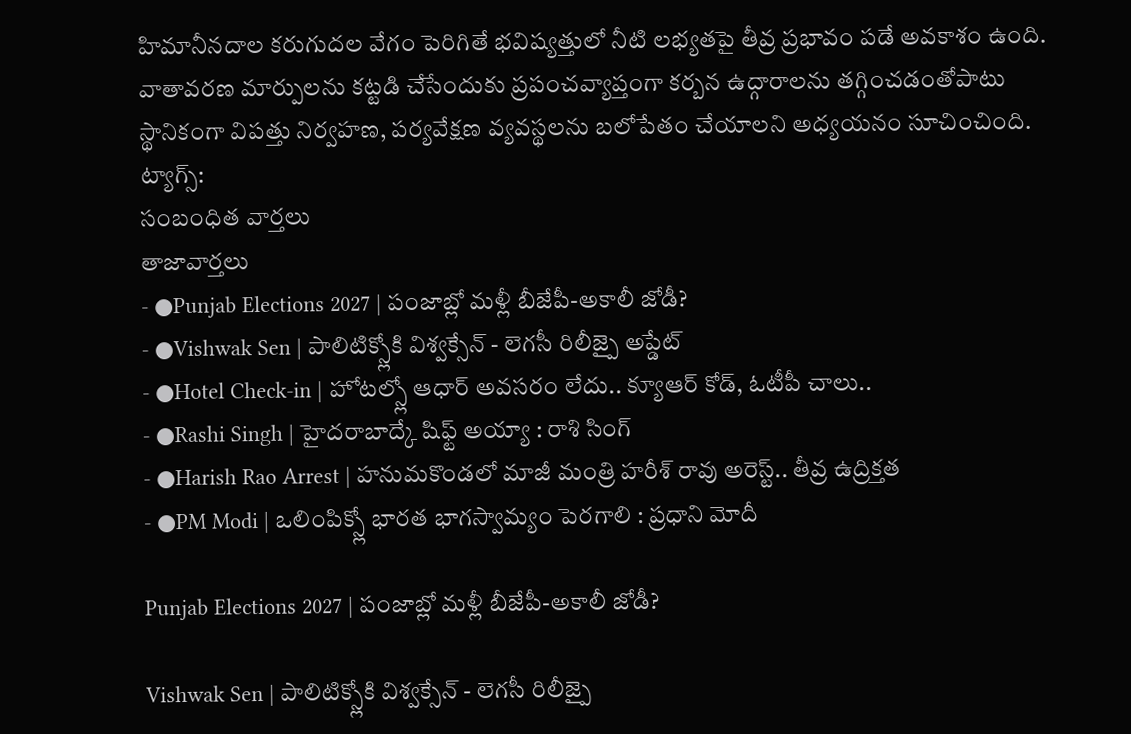హిమానీనదాల కరుగుదల వేగం పెరిగితే భవిష్యత్తులో నీటి లభ్యతపై తీవ్ర ప్రభావం పడే అవకాశం ఉంది. వాతావరణ మార్పులను కట్టడి చేసేందుకు ప్రపంచవ్యాప్తంగా కర్బన ఉద్గారాలను తగ్గించడంతోపాటు స్థానికంగా విపత్తు నిర్వహణ, పర్యవేక్షణ వ్యవస్థలను బలోపేతం చేయాలని అధ్యయనం సూచించింది.
ట్యాగ్స్:
సంబంధిత వార్తలు
తాజావార్తలు
- ●Punjab Elections 2027 | పంజాబ్లో మళ్లీ బీజేపీ-అకాలీ జోడీ?
- ●Vishwak Sen | పాలిటిక్స్లోకి విశ్వక్సేన్ - లెగసీ రిలీజ్పై అప్డేట్
- ●Hotel Check-in | హోటల్స్లో ఆధార్ అవసరం లేదు.. క్యూఆర్ కోడ్, ఓటీపీ చాలు..
- ●Rashi Singh | హైదరాబాద్కే షిఫ్ట్ అయ్యా : రాశి సింగ్
- ●Harish Rao Arrest | హనుమకొండలో మాజీ మంత్రి హరీశ్ రావు అరెస్ట్.. తీవ్ర ఉద్రిక్తత
- ●PM Modi | ఒలింపిక్స్లో భారత భాగస్వామ్యం పెరగాలి : ప్రధాని మోదీ

Punjab Elections 2027 | పంజాబ్లో మళ్లీ బీజేపీ-అకాలీ జోడీ?

Vishwak Sen | పాలిటిక్స్లోకి విశ్వక్సేన్ - లెగసీ రిలీజ్పై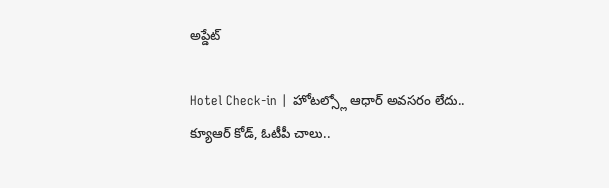అప్డేట్

Hotel Check-in | హోటల్స్లో ఆధార్ అవసరం లేదు.. క్యూఆర్ కోడ్, ఓటీపీ చాలు..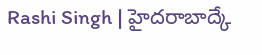Rashi Singh | హైదరాబాద్కే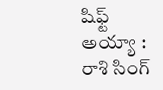షిఫ్ట్ అయ్యా : రాశి సింగ్